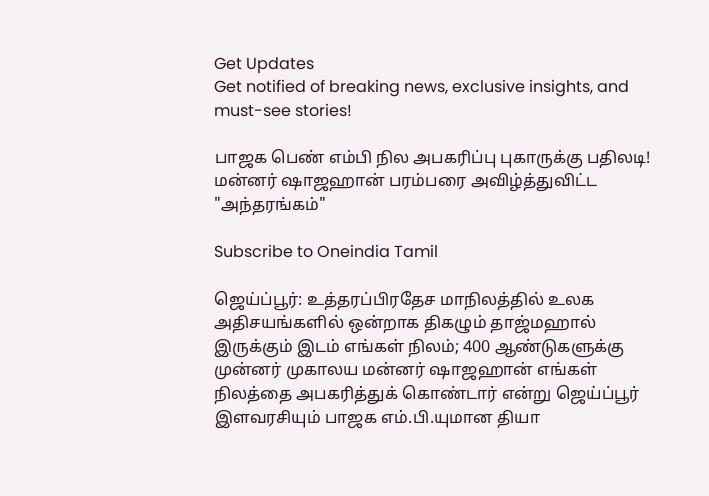Get Updates
Get notified of breaking news, exclusive insights, and must-see stories!

பாஜக பெண் எம்பி நில அபகரிப்பு புகாருக்கு பதிலடி! மன்னர் ஷாஜஹான் பரம்பரை அவிழ்த்துவிட்ட "அந்தரங்கம்"

Subscribe to Oneindia Tamil

ஜெய்ப்பூர்: உத்தரப்பிரதேச மாநிலத்தில் உலக அதிசயங்களில் ஒன்றாக திகழும் தாஜ்மஹால் இருக்கும் இடம் எங்கள் நிலம்; 400 ஆண்டுகளுக்கு முன்னர் முகாலய மன்னர் ஷாஜஹான் எங்கள் நிலத்தை அபகரித்துக் கொண்டார் என்று ஜெய்ப்பூர் இளவரசியும் பாஜக எம்.பி.யுமான தியா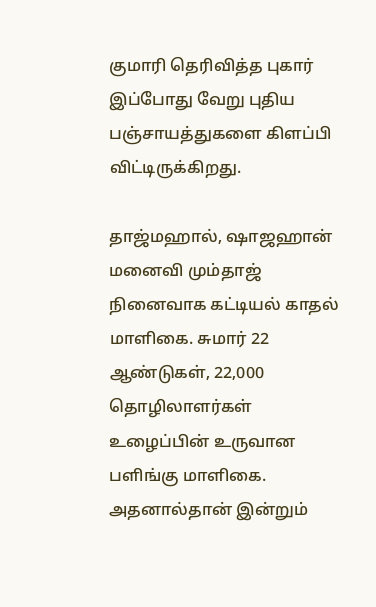குமாரி தெரிவித்த புகார் இப்போது வேறு புதிய பஞ்சாயத்துகளை கிளப்பி விட்டிருக்கிறது.

தாஜ்மஹால், ஷாஜஹான் மனைவி மும்தாஜ் நினைவாக கட்டியல் காதல் மாளிகை. சுமார் 22 ஆண்டுகள், 22,000 தொழிலாளர்கள் உழைப்பின் உருவான பளிங்கு மாளிகை. அதனால்தான் இன்றும்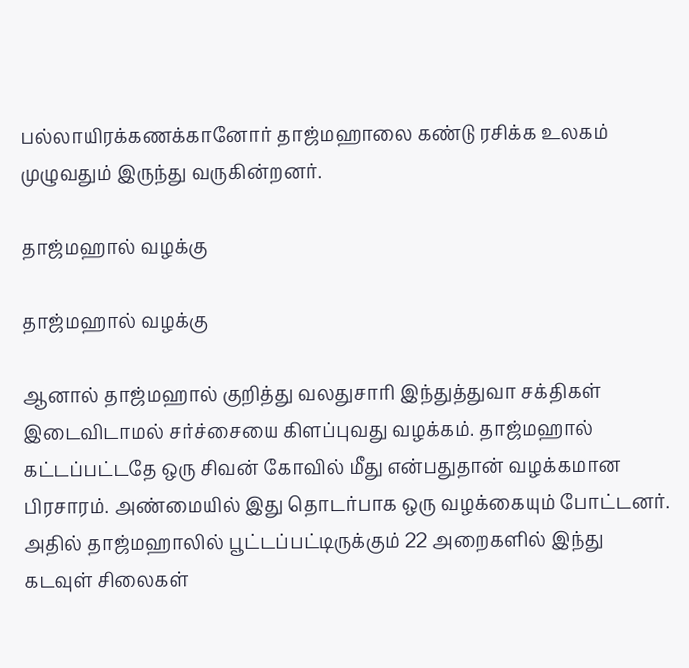பல்லாயிரக்கணக்கானோர் தாஜ்மஹாலை கண்டு ரசிக்க உலகம் முழுவதும் இருந்து வருகின்றனர்.

தாஜ்மஹால் வழக்கு

தாஜ்மஹால் வழக்கு

ஆனால் தாஜ்மஹால் குறித்து வலதுசாரி இந்துத்துவா சக்திகள் இடைவிடாமல் சர்ச்சையை கிளப்புவது வழக்கம். தாஜ்மஹால் கட்டப்பட்டதே ஒரு சிவன் கோவில் மீது என்பதுதான் வழக்கமான பிரசாரம். அண்மையில் இது தொடர்பாக ஒரு வழக்கையும் போட்டனர். அதில் தாஜ்மஹாலில் பூட்டப்பட்டிருக்கும் 22 அறைகளில் இந்து கடவுள் சிலைகள்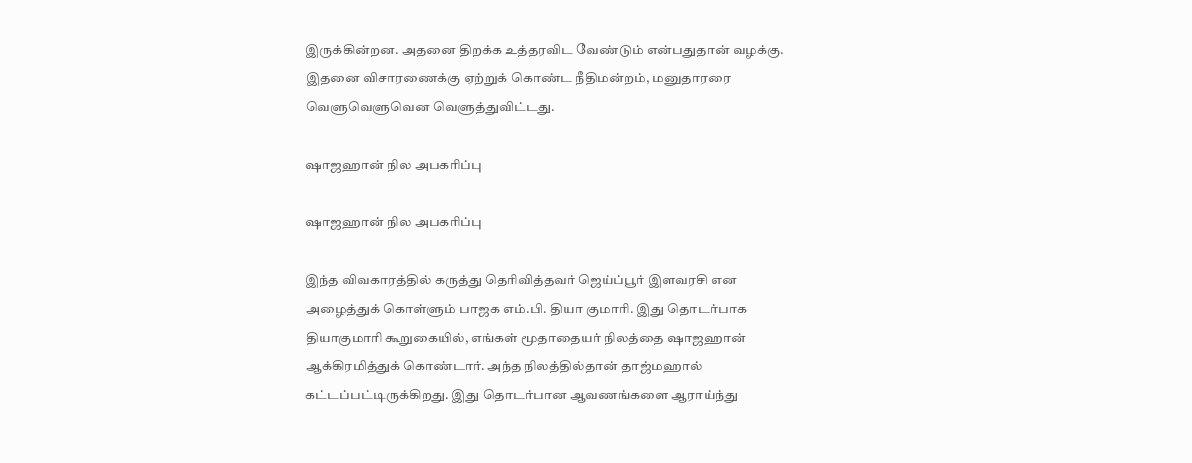இருக்கின்றன. அதனை திறக்க உத்தரவிட வேண்டும் என்பதுதான் வழக்கு. இதனை விசாரணைக்கு ஏற்றுக் கொண்ட நீதிமன்றம், மனுதாரரை வெளுவெளுவென வெளுத்துவிட்டது.

ஷாஜஹான் நில அபகரிப்பு

ஷாஜஹான் நில அபகரிப்பு

இந்த விவகாரத்தில் கருத்து தெரிவித்தவர் ஜெய்ப்பூர் இளவரசி என அழைத்துக் கொள்ளும் பாஜக எம்.பி. தியா குமாரி. இது தொடர்பாக தியாகுமாரி கூறுகையில், எங்கள் மூதாதையர் நிலத்தை ஷாஜஹான் ஆக்கிரமித்துக் கொண்டார். அந்த நிலத்தில்தான் தாஜ்மஹால் கட்டப்பட்டிருக்கிறது. இது தொடர்பான ஆவணங்களை ஆராய்ந்து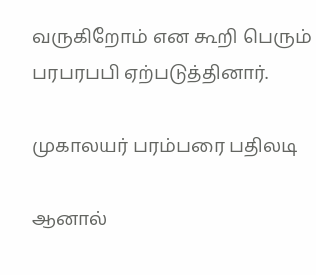வருகிறோம் என கூறி பெரும் பரபரபபி ஏற்படுத்தினார்.

முகாலயர் பரம்பரை பதிலடி

ஆனால்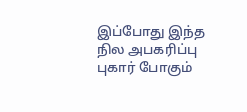இப்போது இந்த நில அபகரிப்பு புகார் போகும்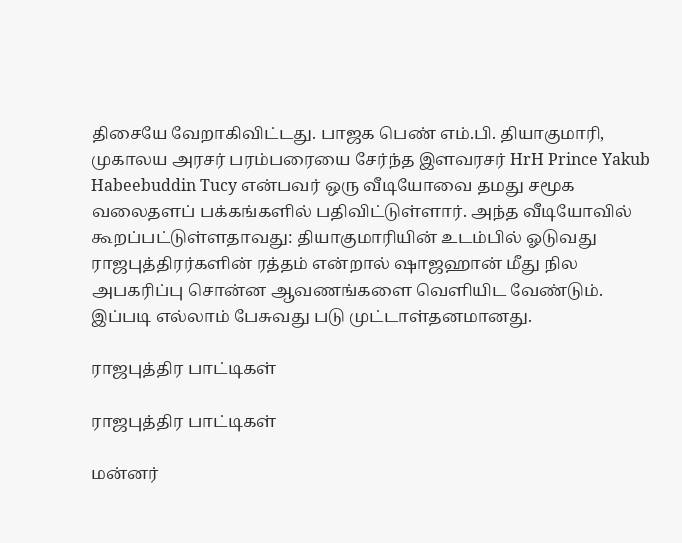திசையே வேறாகிவிட்டது. பாஜக பெண் எம்.பி. தியாகுமாரி, முகாலய அரசர் பரம்பரையை சேர்ந்த இளவரசர் HrH Prince Yakub Habeebuddin Tucy என்பவர் ஒரு வீடியோவை தமது சமூக வலைதளப் பக்கங்களில் பதிவிட்டுள்ளார். அந்த வீடியோவில் கூறப்பட்டுள்ளதாவது: தியாகுமாரியின் உடம்பில் ஓடுவது ராஜபுத்திரர்களின் ரத்தம் என்றால் ஷாஜஹான் மீது நில அபகரிப்பு சொன்ன ஆவணங்களை வெளியிட வேண்டும். இப்படி எல்லாம் பேசுவது படு முட்டாள்தனமானது.

ராஜபுத்திர பாட்டிகள்

ராஜபுத்திர பாட்டிகள்

மன்னர்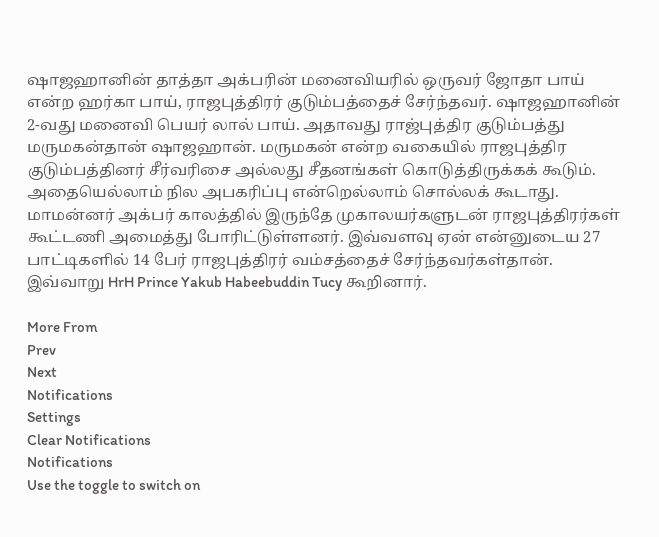ஷாஜஹானின் தாத்தா அக்பரின் மனைவியரில் ஒருவர் ஜோதா பாய் என்ற ஹர்கா பாய், ராஜபுத்திரர் குடும்பத்தைச் சேர்ந்தவர். ஷாஜஹானின் 2-வது மனைவி பெயர் லால் பாய். அதாவது ராஜ்புத்திர குடும்பத்து மருமகன்தான் ஷாஜஹான். மருமகன் என்ற வகையில் ராஜபுத்திர குடும்பத்தினர் சீர்வரிசை அல்லது சீதனங்கள் கொடுத்திருக்கக் கூடும். அதையெல்லாம் நில அபகரிப்பு என்றெல்லாம் சொல்லக் கூடாது. மாமன்னர் அக்பர் காலத்தில் இருந்தே முகாலயர்களுடன் ராஜபுத்திரர்கள் கூட்டணி அமைத்து போரிட்டுள்ளனர். இவ்வளவு ஏன் என்னுடைய 27 பாட்டிகளில் 14 பேர் ராஜபுத்திரர் வம்சத்தைச் சேர்ந்தவர்கள்தான். இவ்வாறு HrH Prince Yakub Habeebuddin Tucy கூறினார்.

More From
Prev
Next
Notifications
Settings
Clear Notifications
Notifications
Use the toggle to switch on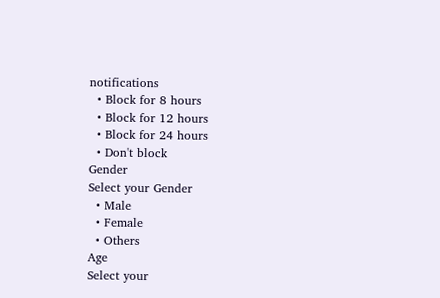notifications
  • Block for 8 hours
  • Block for 12 hours
  • Block for 24 hours
  • Don't block
Gender
Select your Gender
  • Male
  • Female
  • Others
Age
Select your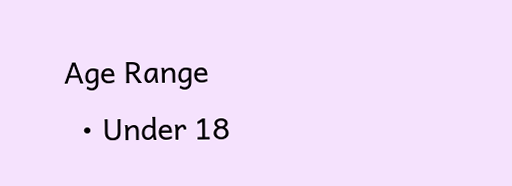Age Range
  • Under 18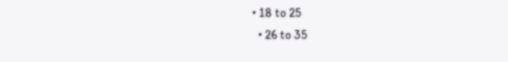• 18 to 25
  • 26 to 35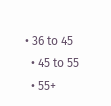• 36 to 45
  • 45 to 55
  • 55+